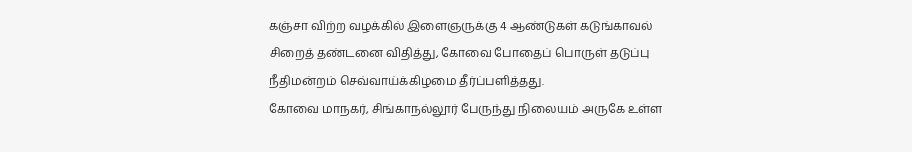கஞ்சா விற்ற வழக்கில் இளைஞருக்கு 4 ஆண்டுகள் கடுங்காவல் சிறைத் தண்டனை விதித்து, கோவை போதைப் பொருள் தடுப்பு நீதிமன்றம் செவ்வாய்க்கிழமை தீர்ப்பளித்தது.
கோவை மாநகர், சிங்காநல்லூர் பேருந்து நிலையம் அருகே உள்ள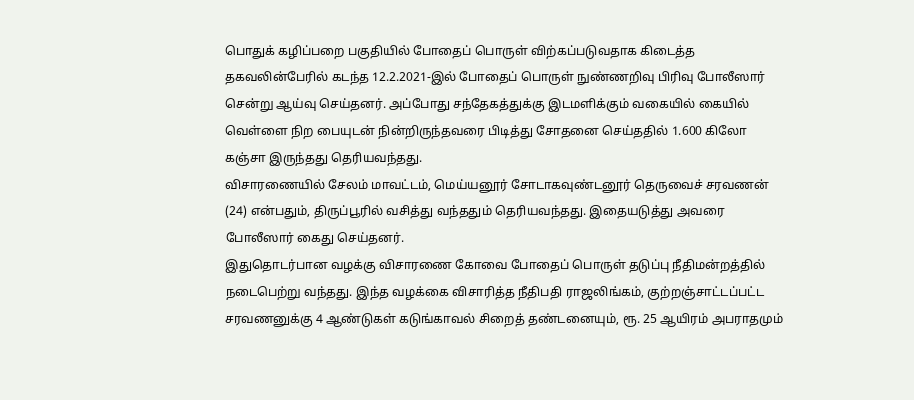பொதுக் கழிப்பறை பகுதியில் போதைப் பொருள் விற்கப்படுவதாக கிடைத்த தகவலின்பேரில் கடந்த 12.2.2021-இல் போதைப் பொருள் நுண்ணறிவு பிரிவு போலீஸார் சென்று ஆய்வு செய்தனர். அப்போது சந்தேகத்துக்கு இடமளிக்கும் வகையில் கையில் வெள்ளை நிற பையுடன் நின்றிருந்தவரை பிடித்து சோதனை செய்ததில் 1.600 கிலோ கஞ்சா இருந்தது தெரியவந்தது.
விசாரணையில் சேலம் மாவட்டம், மெய்யனூர் சோடாகவுண்டனூர் தெருவைச் சரவணன் (24) என்பதும், திருப்பூரில் வசித்து வந்ததும் தெரியவந்தது. இதையடுத்து அவரை போலீஸார் கைது செய்தனர்.
இதுதொடர்பான வழக்கு விசாரணை கோவை போதைப் பொருள் தடுப்பு நீதிமன்றத்தில் நடைபெற்று வந்தது. இந்த வழக்கை விசாரித்த நீதிபதி ராஜலிங்கம், குற்றஞ்சாட்டப்பட்ட சரவணனுக்கு 4 ஆண்டுகள் கடுங்காவல் சிறைத் தண்டனையும், ரூ. 25 ஆயிரம் அபராதமும்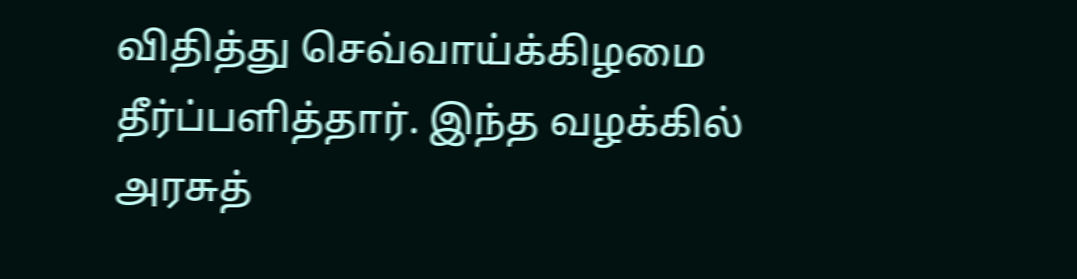விதித்து செவ்வாய்க்கிழமை தீர்ப்பளித்தார். இந்த வழக்கில் அரசுத்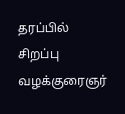தரப்பில் சிறப்பு வழக்குரைஞர்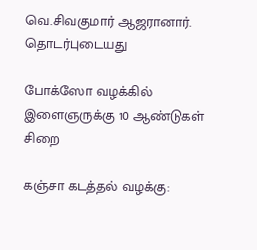வெ.சிவகுமார் ஆஜரானார்.
தொடர்புடையது

போக்ஸோ வழக்கில் இளைஞருக்கு 10 ஆண்டுகள் சிறை

கஞ்சா கடத்தல் வழக்கு: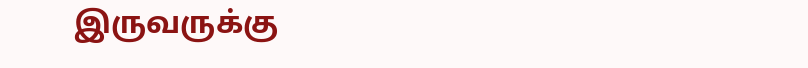இருவருக்கு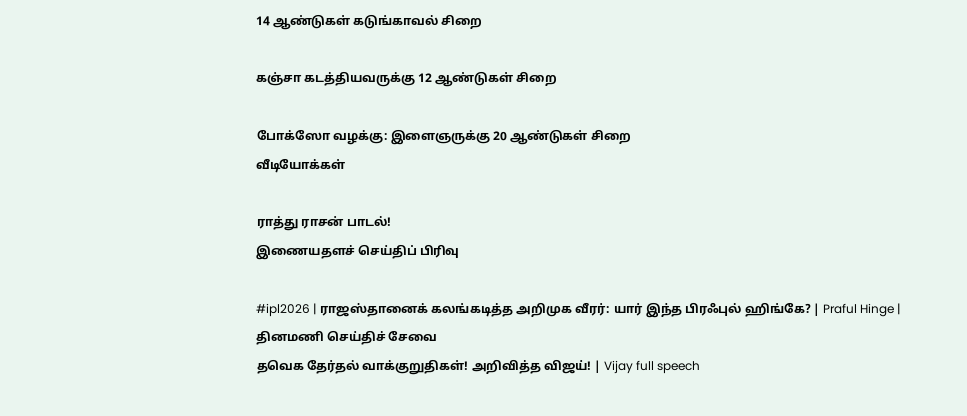14 ஆண்டுகள் கடுங்காவல் சிறை

கஞ்சா கடத்தியவருக்கு 12 ஆண்டுகள் சிறை

போக்ஸோ வழக்கு: இளைஞருக்கு 20 ஆண்டுகள் சிறை
வீடியோக்கள்

ராத்து ராசன் பாடல்!
இணையதளச் செய்திப் பிரிவு

#ipl2026 | ராஜஸ்தானைக் கலங்கடித்த அறிமுக வீரர்: யார் இந்த பிரஃபுல் ஹிங்கே? | Praful Hinge |
தினமணி செய்திச் சேவை
தவெக தேர்தல் வாக்குறுதிகள்! அறிவித்த விஜய்! | Vijay full speech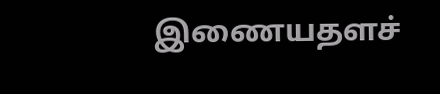இணையதளச்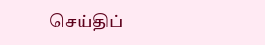செய்திப்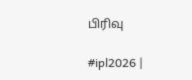பிரிவு

#ipl2026 |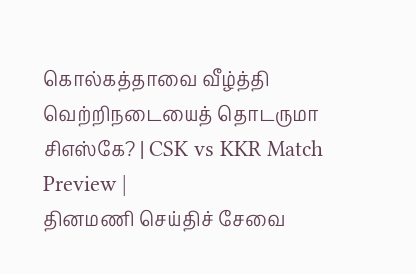கொல்கத்தாவை வீழ்த்தி வெற்றிநடையைத் தொடருமா சிஎஸ்கே? | CSK vs KKR Match Preview |
தினமணி செய்திச் சேவை